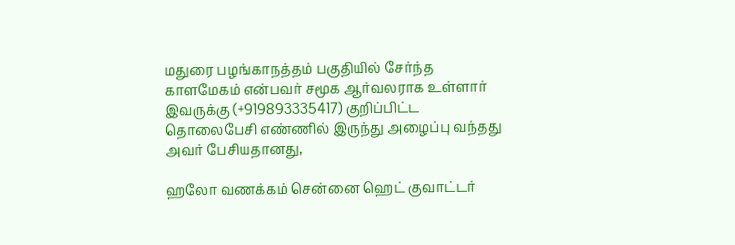மதுரை பழங்காநத்தம் பகுதியில் சேர்ந்த காளமேகம் என்பவர் சமூக ஆர்வலராக உள்ளார் இவருக்கு (+919893335417) குறிப்பிட்ட தொலைபேசி எண்ணில் இருந்து அழைப்பு வந்தது அவர் பேசியதானது,

ஹலோ வணக்கம் சென்னை ஹெட் குவாட்டர்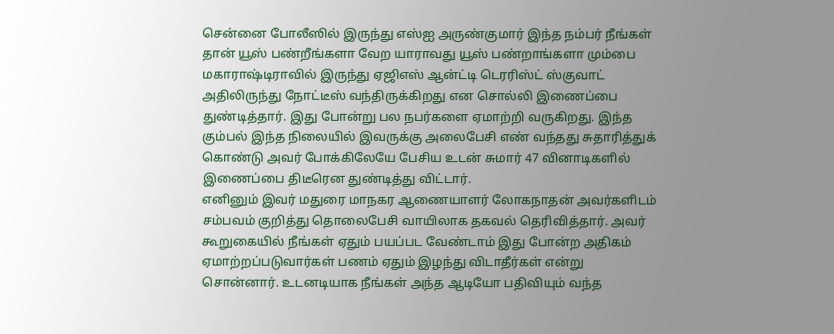சென்னை போலீஸில் இருந்து எஸ்ஐ அருண்குமார் இந்த நம்பர் நீங்கள் தான் யூஸ் பண்றீங்களா வேற யாராவது யூஸ் பண்றாங்களா மும்பை மகாராஷ்டிராவில் இருந்து ஏஜிஎஸ் ஆன்ட்டி டெரரிஸ்ட் ஸ்குவாட் அதிலிருந்து நோட்டீஸ் வந்திருக்கிறது என சொல்லி இணைப்பை துண்டித்தார். இது போன்று பல நபர்களை ஏமாற்றி வருகிறது. இந்த கும்பல் இந்த நிலையில் இவருக்கு அலைபேசி எண் வந்தது சுதாரித்துக் கொண்டு அவர் போக்கிலேயே பேசிய உடன் சுமார் 47 வினாடிகளில் இணைப்பை திடீரென துண்டித்து விட்டார்.
எனினும் இவர் மதுரை மாநகர ஆணையாளர் லோகநாதன் அவர்களிடம் சம்பவம் குறித்து தொலைபேசி வாயிலாக தகவல் தெரிவித்தார். அவர் கூறுகையில் நீங்கள் ஏதும் பயப்பட வேண்டாம் இது போன்ற அதிகம் ஏமாற்றப்படுவார்கள் பணம் ஏதும் இழந்து விடாதீர்கள் என்று சொன்னார். உடனடியாக நீங்கள் அந்த ஆடியோ பதிவியும் வந்த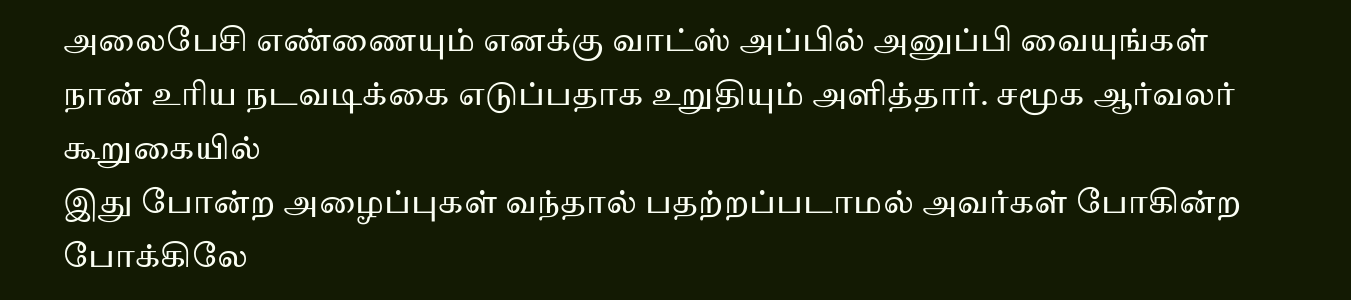அலைபேசி எண்ணையும் எனக்கு வாட்ஸ் அப்பில் அனுப்பி வையுங்கள் நான் உரிய நடவடிக்கை எடுப்பதாக உறுதியும் அளித்தார். சமூக ஆர்வலர் கூறுகையில்
இது போன்ற அழைப்புகள் வந்தால் பதற்றப்படாமல் அவர்கள் போகின்ற போக்கிலே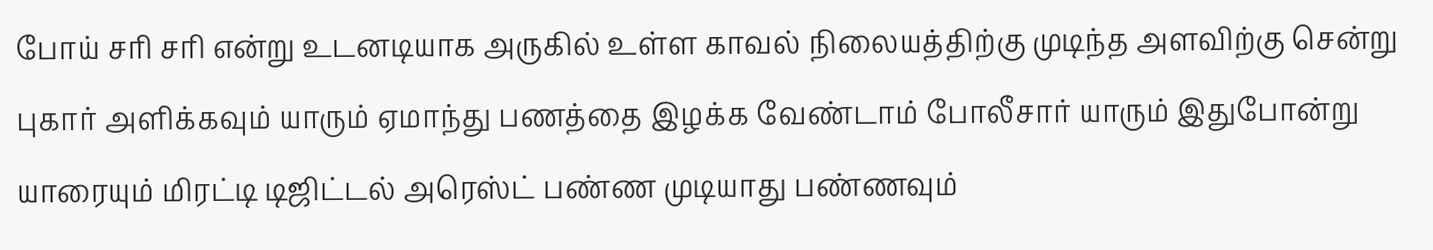போய் சரி சரி என்று உடனடியாக அருகில் உள்ள காவல் நிலையத்திற்கு முடிந்த அளவிற்கு சென்று புகார் அளிக்கவும் யாரும் ஏமாந்து பணத்தை இழக்க வேண்டாம் போலீசார் யாரும் இதுபோன்று யாரையும் மிரட்டி டிஜிட்டல் அரெஸ்ட் பண்ண முடியாது பண்ணவும்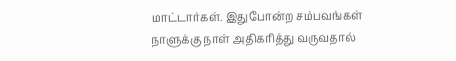மாட்டார்கள். இதுபோன்ற சம்பவங்கள் நாளுக்கு நாள் அதிகரித்து வருவதால்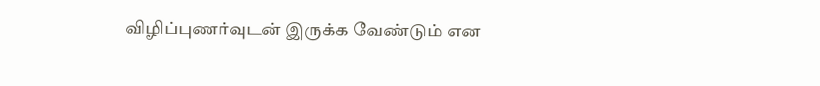விழிப்புணர்வுடன் இருக்க வேண்டும் என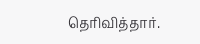தெரிவித்தார்.